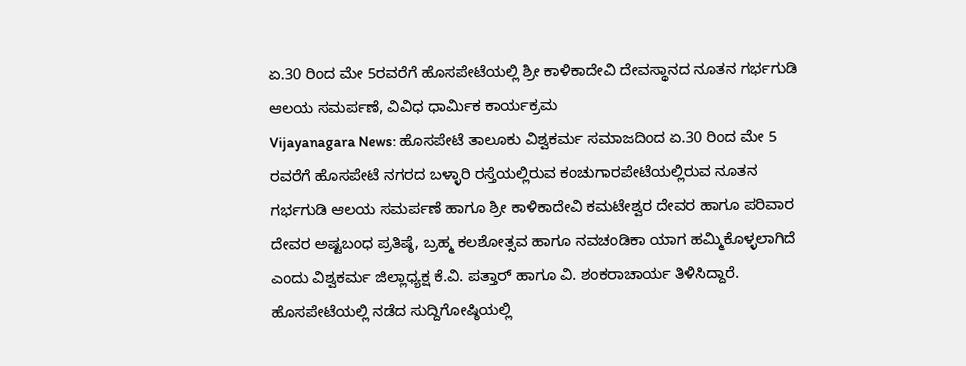ಏ.30 ರಿಂದ ಮೇ 5ರವರೆಗೆ ಹೊಸಪೇಟೆಯಲ್ಲಿ ಶ್ರೀ ಕಾಳಿಕಾದೇವಿ ದೇವಸ್ಥಾನದ ನೂತನ ಗರ್ಭಗುಡಿ ಆಲಯ ಸಮರ್ಪಣೆ, ವಿವಿಧ ಧಾರ್ಮಿಕ ಕಾರ್ಯಕ್ರಮ
Vijayanagara News: ಹೊಸಪೇಟೆ ತಾಲೂಕು ವಿಶ್ವಕರ್ಮ ಸಮಾಜದಿಂದ ಏ.30 ರಿಂದ ಮೇ 5 ರವರೆಗೆ ಹೊಸಪೇಟೆ ನಗರದ ಬಳ್ಳಾರಿ ರಸ್ತೆಯಲ್ಲಿರುವ ಕಂಚುಗಾರಪೇಟೆಯಲ್ಲಿರುವ ನೂತನ ಗರ್ಭಗುಡಿ ಆಲಯ ಸಮರ್ಪಣೆ ಹಾಗೂ ಶ್ರೀ ಕಾಳಿಕಾದೇವಿ ಕಮಟೇಶ್ವರ ದೇವರ ಹಾಗೂ ಪರಿವಾರ ದೇವರ ಅಷ್ಟಬಂಧ ಪ್ರತಿಷ್ಠೆ, ಬ್ರಹ್ಮ ಕಲಶೋತ್ಸವ ಹಾಗೂ ನವಚಂಡಿಕಾ ಯಾಗ ಹಮ್ಮಿಕೊಳ್ಳಲಾಗಿದೆ ಎಂದು ವಿಶ್ವಕರ್ಮ ಜಿಲ್ಲಾಧ್ಯಕ್ಷ ಕೆ.ವಿ. ಪತ್ತಾರ್ ಹಾಗೂ ವಿ. ಶಂಕರಾಚಾರ್ಯ ತಿಳಿಸಿದ್ದಾರೆ.
ಹೊಸಪೇಟೆಯಲ್ಲಿ ನಡೆದ ಸುದ್ದಿಗೋಷ್ಠಿಯಲ್ಲಿ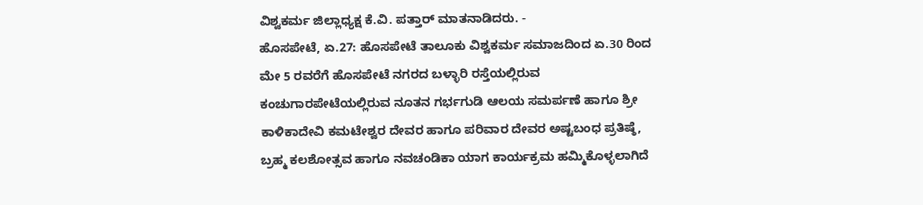ವಿಶ್ವಕರ್ಮ ಜಿಲ್ಲಾಧ್ಯಕ್ಷ ಕೆ.ವಿ. ಪತ್ತಾರ್ ಮಾತನಾಡಿದರು. -
ಹೊಸಪೇಟೆ, ಏ.27: ಹೊಸಪೇಟೆ ತಾಲೂಕು ವಿಶ್ವಕರ್ಮ ಸಮಾಜದಿಂದ ಏ.30 ರಿಂದ ಮೇ 5 ರವರೆಗೆ ಹೊಸಪೇಟೆ ನಗರದ ಬಳ್ಳಾರಿ ರಸ್ತೆಯಲ್ಲಿರುವ ಕಂಚುಗಾರಪೇಟೆಯಲ್ಲಿರುವ ನೂತನ ಗರ್ಭಗುಡಿ ಆಲಯ ಸಮರ್ಪಣೆ ಹಾಗೂ ಶ್ರೀ ಕಾಳಿಕಾದೇವಿ ಕಮಟೇಶ್ವರ ದೇವರ ಹಾಗೂ ಪರಿವಾರ ದೇವರ ಅಷ್ಟಬಂಧ ಪ್ರತಿಷ್ಠೆ, ಬ್ರಹ್ಮ ಕಲಶೋತ್ಸವ ಹಾಗೂ ನವಚಂಡಿಕಾ ಯಾಗ ಕಾರ್ಯಕ್ರಮ ಹಮ್ಮಿಕೊಳ್ಳಲಾಗಿದೆ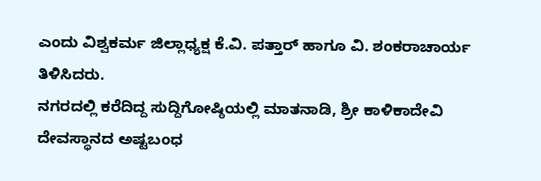ಎಂದು ವಿಶ್ವಕರ್ಮ ಜಿಲ್ಲಾಧ್ಯಕ್ಷ ಕೆ.ವಿ. ಪತ್ತಾರ್ ಹಾಗೂ ವಿ. ಶಂಕರಾಚಾರ್ಯ ತಿಳಿಸಿದರು.
ನಗರದಲ್ಲಿ ಕರೆದಿದ್ದ ಸುದ್ದಿಗೋಷ್ಠಿಯಲ್ಲಿ ಮಾತನಾಡಿ, ಶ್ರೀ ಕಾಳಿಕಾದೇವಿ ದೇವಸ್ಥಾನದ ಅಷ್ಟಬಂಧ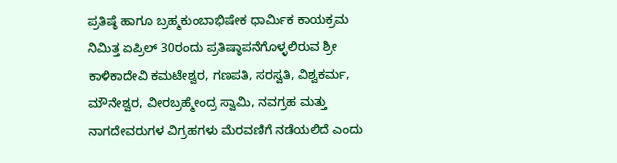ಪ್ರತಿಷ್ಠೆ ಹಾಗೂ ಬ್ರಹ್ಮಕುಂಬಾಭಿಷೇಕ ಧಾರ್ಮಿಕ ಕಾಯಕ್ರಮ ನಿಮಿತ್ತ ಏಪ್ರಿಲ್ 30ರಂದು ಪ್ರತಿಷ್ಠಾಪನೆಗೊಳ್ಳಲಿರುವ ಶ್ರೀ ಕಾಳಿಕಾದೇವಿ ಕಮಟೇಶ್ವರ, ಗಣಪತಿ, ಸರಸ್ವತಿ, ವಿಶ್ವಕರ್ಮ, ಮೌನೇಶ್ವರ, ವೀರಬ್ರಹ್ಮೇಂದ್ರ ಸ್ವಾಮಿ, ನವಗ್ರಹ ಮತ್ತು ನಾಗದೇವರುಗಳ ವಿಗ್ರಹಗಳು ಮೆರವಣಿಗೆ ನಡೆಯಲಿದೆ ಎಂದು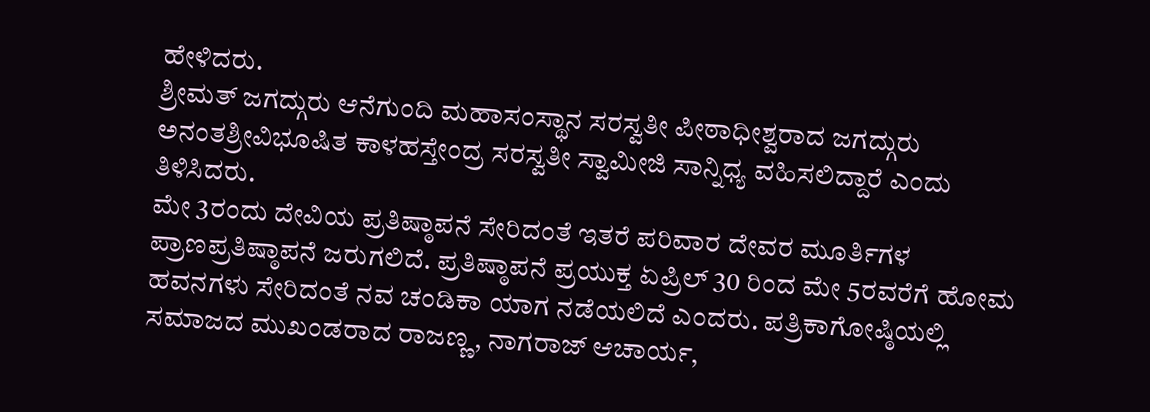ಹೇಳಿದರು.
ಶ್ರೀಮತ್ ಜಗದ್ಗುರು ಆನೆಗುಂದಿ ಮಹಾಸಂಸ್ಥಾನ ಸರಸ್ವತೀ ಪೀಠಾಧೀಶ್ವರಾದ ಜಗದ್ಗುರು ಅನಂತಶ್ರೀವಿಭೂಷಿತ ಕಾಳಹಸ್ತೇಂದ್ರ ಸರಸ್ವತೀ ಸ್ವಾಮೀಜಿ ಸಾನ್ನಿಧ್ಯ ವಹಿಸಲಿದ್ದಾರೆ ಎಂದು ತಿಳಿಸಿದರು.
ಮೇ 3ರಂದು ದೇವಿಯ ಪ್ರತಿಷ್ಠಾಪನೆ ಸೇರಿದಂತೆ ಇತರೆ ಪರಿವಾರ ದೇವರ ಮೂರ್ತಿಗಳ ಪ್ರಾಣಪ್ರತಿಷ್ಠಾಪನೆ ಜರುಗಲಿದೆ. ಪ್ರತಿಷ್ಠಾಪನೆ ಪ್ರಯುಕ್ತ ಏಪ್ರಿಲ್ 30 ರಿಂದ ಮೇ 5ರವರೆಗೆ ಹೋಮ ಹವನಗಳು ಸೇರಿದಂತೆ ನವ ಚಂಡಿಕಾ ಯಾಗ ನಡೆಯಲಿದೆ ಎಂದರು. ಪತ್ರಿಕಾಗೋಷ್ಠಿಯಲ್ಲಿ ಸಮಾಜದ ಮುಖಂಡರಾದ ರಾಜಣ್ಣ, ನಾಗರಾಜ್ ಆಚಾರ್ಯ,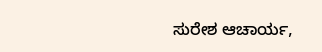ಸುರೇಶ ಆಚಾರ್ಯ,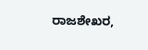ರಾಜಶೇಖರ,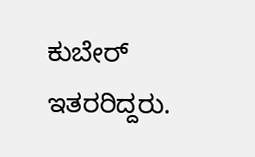ಕುಬೇರ್ ಇತರರಿದ್ದರು.